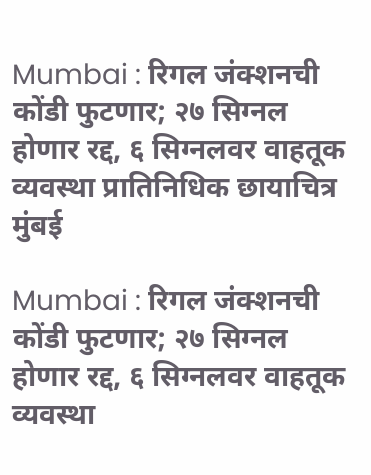Mumbai : रिगल जंक्शनची कोंडी फुटणार; २७ सिग्नल होणार रद्द, ६ सिग्नलवर वाहतूक व्यवस्था प्रातिनिधिक छायाचित्र
मुंबई

Mumbai : रिगल जंक्शनची कोंडी फुटणार; २७ सिग्नल होणार रद्द, ६ सिग्नलवर वाहतूक व्यवस्था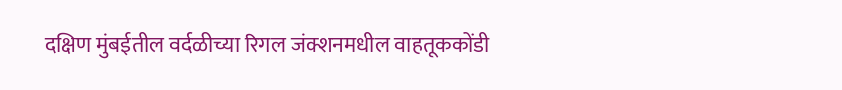दक्षिण मुंबईतील वर्दळीच्या रिगल जंक्शनमधील वाहतूककोंडी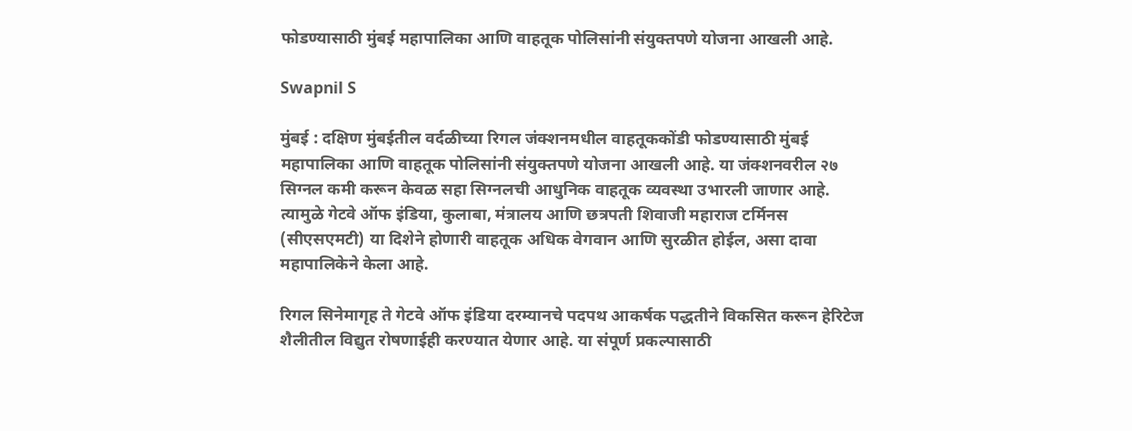फोडण्यासाठी मुंबई महापालिका आणि वाहतूक पोलिसांनी संयुक्तपणे योजना आखली आहे.

Swapnil S

मुंबई : दक्षिण मुंबईतील वर्दळीच्या रिगल जंक्शनमधील वाहतूककोंडी फोडण्यासाठी मुंबई महापालिका आणि वाहतूक पोलिसांनी संयुक्तपणे योजना आखली आहे. या जंक्शनवरील २७ सिग्नल कमी करून केवळ सहा सिग्नलची आधुनिक वाहतूक व्यवस्था उभारली जाणार आहे. त्यामुळे गेटवे ऑफ इंडिया, कुलाबा, मंत्रालय आणि छत्रपती शिवाजी महाराज टर्मिनस (सीएसएमटी) या दिशेने होणारी वाहतूक अधिक वेगवान आणि सुरळीत होईल, असा दावा महापालिकेने केला आहे.

रिगल सिनेमागृह ते गेटवे ऑफ इंडिया दरम्यानचे पदपथ आकर्षक पद्धतीने विकसित करून हेरिटेज शैलीतील विद्युत रोषणाईही करण्यात येणार आहे. या संपूर्ण प्रकल्पासाठी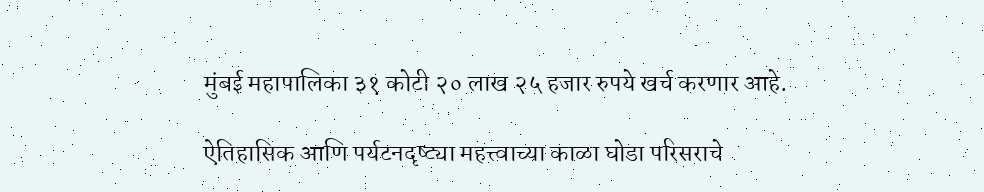मुंबई महापालिका ३१ कोटी २० लाख २५ हजार रुपये खर्च करणार आहे.

ऐतिहासिक आणि पर्यटनदृष्ट्या महत्त्वाच्या काळा घोडा परिसराचे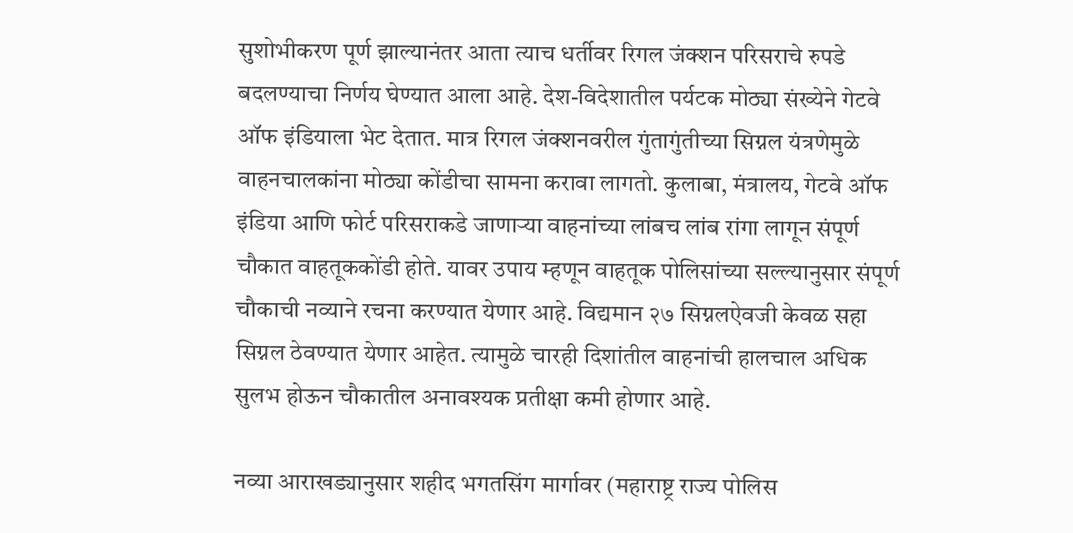सुशोभीकरण पूर्ण झाल्यानंतर आता त्याच धर्तीवर रिगल जंक्शन परिसराचे रुपडे बदलण्याचा निर्णय घेण्यात आला आहे. देश-विदेशातील पर्यटक मोठ्या संख्येने गेटवे ऑफ इंडियाला भेट देतात. मात्र रिगल जंक्शनवरील गुंतागुंतीच्या सिग्नल यंत्रणेमुळे वाहनचालकांना मोठ्या कोंडीचा सामना करावा लागतो. कुलाबा, मंत्रालय, गेटवे ऑफ इंडिया आणि फोर्ट परिसराकडे जाणाऱ्या वाहनांच्या लांबच लांब रांगा लागून संपूर्ण चौकात वाहतूककोंडी होते. यावर उपाय म्हणून वाहतूक पोलिसांच्या सल्ल्यानुसार संपूर्ण चौकाची नव्याने रचना करण्यात येणार आहे. विद्यमान २७ सिग्नलऐवजी केवळ सहा सिग्नल ठेवण्यात येणार आहेत. त्यामुळे चारही दिशांतील वाहनांची हालचाल अधिक सुलभ होऊन चौकातील अनावश्यक प्रतीक्षा कमी होणार आहे.

नव्या आराखड्यानुसार शहीद भगतसिंग मार्गावर (महाराष्ट्र राज्य पोलिस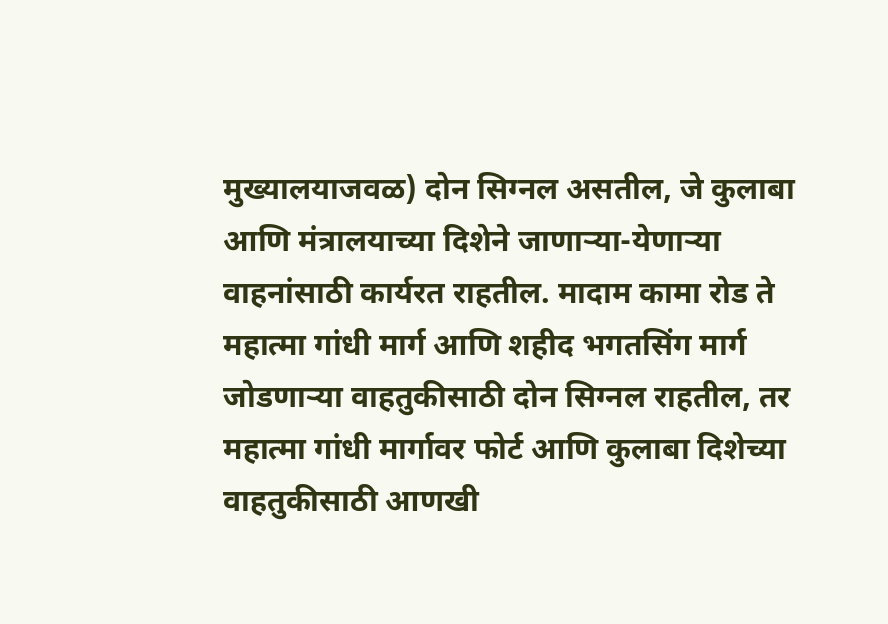मुख्यालयाजवळ) दोन सिग्नल असतील, जे कुलाबा आणि मंत्रालयाच्या दिशेने जाणाऱ्या-येणाऱ्या वाहनांसाठी कार्यरत राहतील. मादाम कामा रोड ते महात्मा गांधी मार्ग आणि शहीद भगतसिंग मार्ग जोडणाऱ्या वाहतुकीसाठी दोन सिग्नल राहतील, तर महात्मा गांधी मार्गावर फोर्ट आणि कुलाबा दिशेच्या वाहतुकीसाठी आणखी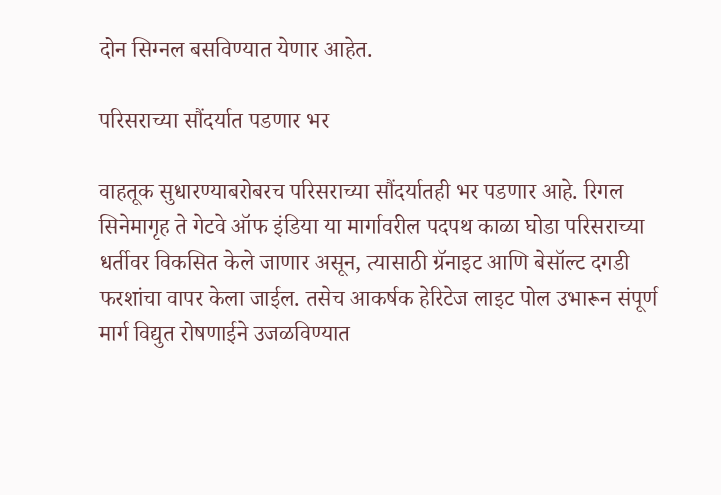दोन सिग्नल बसविण्यात येणार आहेत.

परिसराच्या सौंदर्यात पडणार भर

वाहतूक सुधारण्याबरोबरच परिसराच्या सौंदर्यातही भर पडणार आहे. रिगल सिनेमागृह ते गेटवे ऑफ इंडिया या मार्गावरील पदपथ काळा घोडा परिसराच्या धर्तीवर विकसित केले जाणार असून, त्यासाठी ग्रॅनाइट आणि बेसॉल्ट दगडी फरशांचा वापर केला जाईल. तसेच आकर्षक हेरिटेज लाइट पोल उभारून संपूर्ण मार्ग विद्युत रोषणाईने उजळविण्यात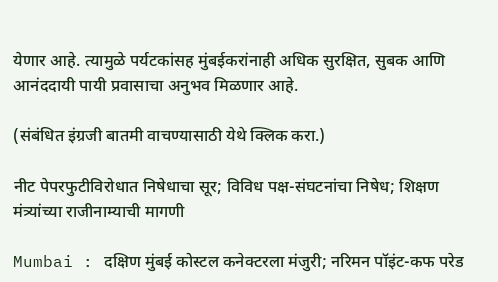येणार आहे. त्यामुळे पर्यटकांसह मुंबईकरांनाही अधिक सुरक्षित, सुबक आणि आनंददायी पायी प्रवासाचा अनुभव मिळणार आहे.

(संबंधित इंग्रजी बातमी वाचण्यासाठी येथे क्लिक करा.)

नीट पेपरफुटीविरोधात निषेधाचा सूर; विविध पक्ष-संघटनांचा निषेध; शिक्षण मंत्र्यांच्या राजीनाम्याची मागणी

Mumbai : दक्षिण मुंबई कोस्टल कनेक्टरला मंजुरी; नरिमन पॉइंट-कफ परेड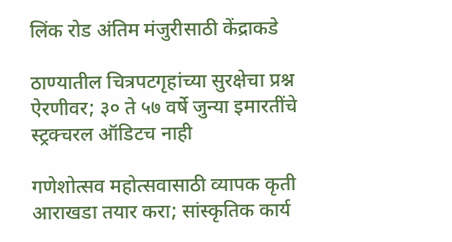लिंक रोड अंतिम मंजुरीसाठी केंद्राकडे

ठाण्यातील चित्रपटगृहांच्या सुरक्षेचा प्रश्न ऐरणीवर; ३० ते ५७ वर्षे जुन्या इमारतींचे स्ट्रक्चरल ऑडिटच नाही

गणेशोत्सव महोत्सवासाठी व्यापक कृती आराखडा तयार करा; सांस्कृतिक कार्य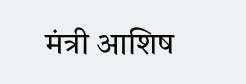मंत्री आशिष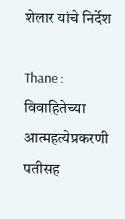शेलार यांचे निर्देश

Thane : विवाहितेच्या आत्महत्येप्रकरणी पतीसह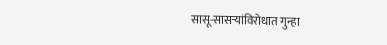सासू-सासऱ्यांविरोधात गुन्हा